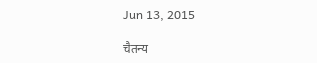Jun 13, 2015

चैतन्य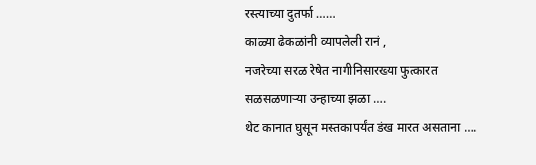रस्त्याच्या दुतर्फा ……
काळ्या ढेकळांनी व्यापलेली रानं ,
नजरेच्या सरळ रेषेत नागीनिसारख्या फुत्कारत
सळसळणाऱ्या उन्हाच्या झळा ….
थेट कानात घुसून मस्तकापर्यंत डंख मारत असताना ….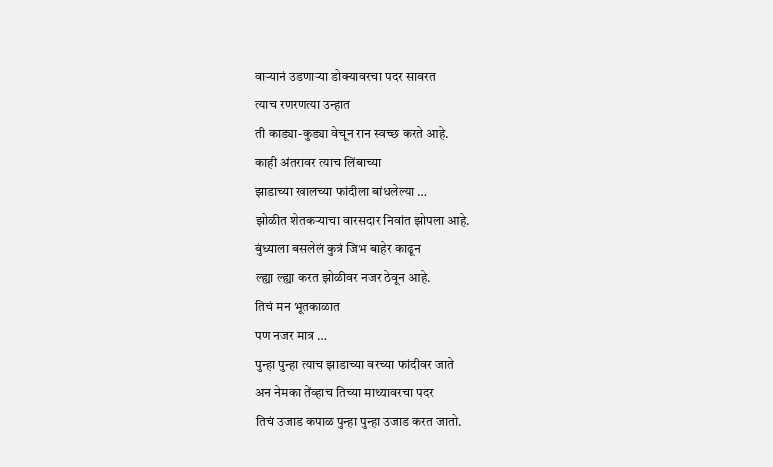वाऱ्यानं उडणाऱ्या डोक्यावरचा पदर सावरत
त्याच रणरणत्या उन्हात
ती काड्या-कुड्या वेचून रान स्वच्छ करते आहे.
काही अंतरावर त्याच लिंबाच्या
झाडाच्या खालच्या फांदीला बांधलेल्या …
झोळीत शेतकऱ्याचा वारसदार निवांत झोपला आहे.
बुंध्याला बसलेलं कुत्रं जिभ बाहेर काढून
ल्ह्या ल्ह्या करत झोळीवर नजर ठेवून आहे.
तिचं मन भूतकाळात
पण नजर मात्र …
पुन्हा पुन्हा त्याच झाडाच्या वरच्या फांदीवर जाते
अन नेमका तेंव्हाच तिच्या माथ्यावरचा पदर
तिचं उजाड कपाळ पुन्हा पुन्हा उजाड करत जातो.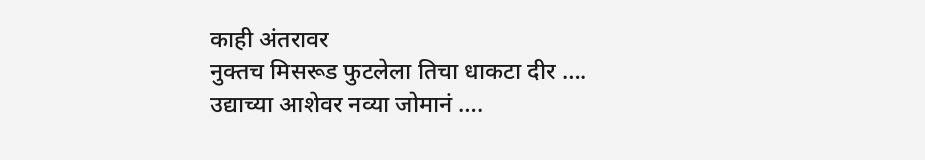काही अंतरावर
नुक्तच मिसरूड फुटलेला तिचा धाकटा दीर ….
उद्याच्या आशेवर नव्या जोमानं ….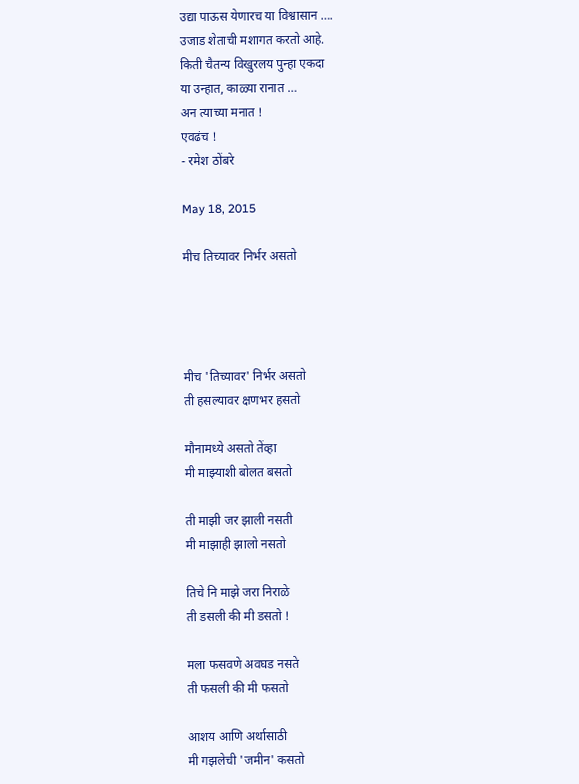उद्या पाऊस येणारच या विश्वासान ….
उजाड शेताची मशागत करतो आहे.
किती चैतन्य विखुरलय पुन्हा एकदा
या उन्हात, काळ्या रानात …
अन त्याच्या मनात !
एवढंच !
- रमेश ठोंबरे

May 18, 2015

मीच तिच्यावर निर्भर असतो




मीच 'तिच्यावर' निर्भर असतो
ती हसल्यावर क्षणभर हसतो

मौनामध्ये असतो तेंव्हा
मी माझ्याशी बोलत बसतो

ती माझी जर झाली नसती
मी माझाही झालो नसतो

तिचे नि माझे जरा निराळे
ती डसली की मी डसतो !

मला फसवणे अवघड नसते
ती फसली की मी फसतो

आशय आणि अर्थासाठी
मी गझलेची 'जमीन' कसतो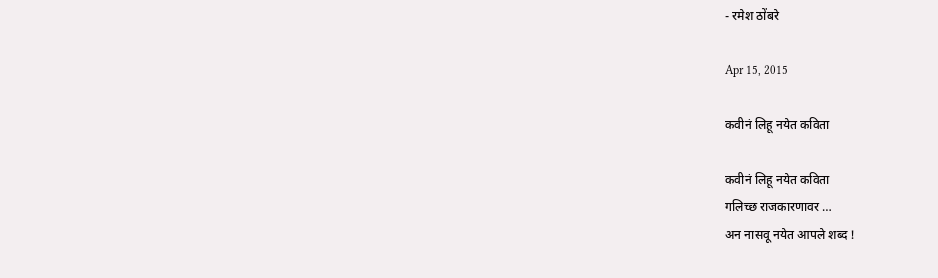- रमेश ठोंबरे

Apr 15, 2015

कवीनं लिहू नयेत कविता

कवीनं लिहू नयेत कविता
गलिच्छ राजकारणावर …
अन नासवू नयेत आपले शब्द !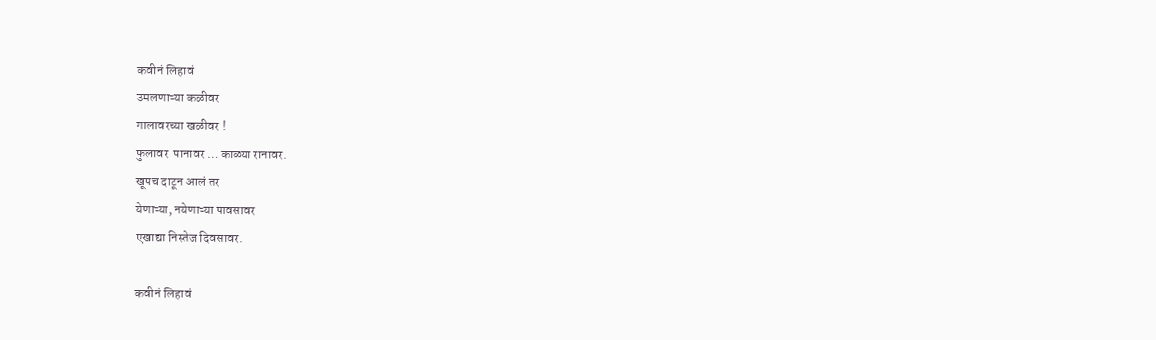कवीनं लिहावं
उमलणाऱ्या कळीवर
गालावरच्या खळीवर !
फुलावर  पानावर … काळ्या रानावर.
खूपच दाटून आलं तर
येणाऱ्या, नयेणाऱ्या पावसावर
एखाद्या निस्तेज दिवसावर.

कवीनं लिहावं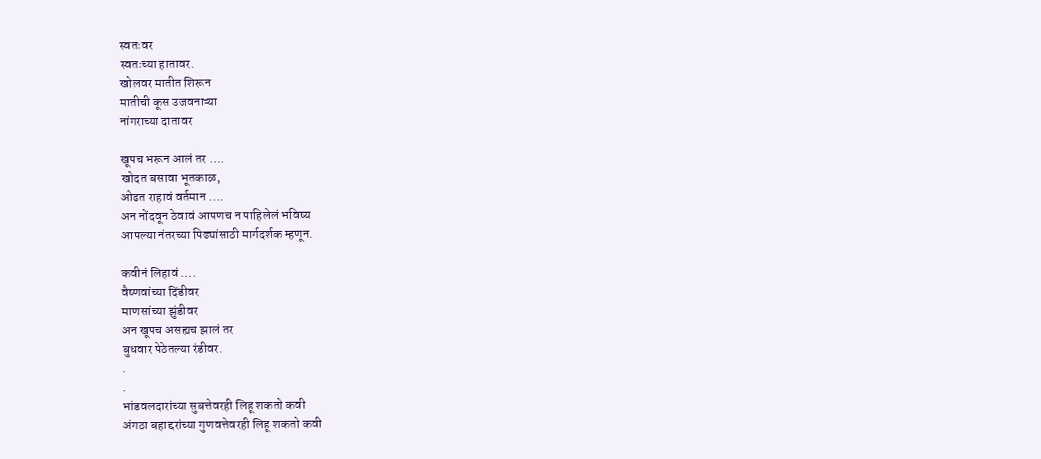स्वतःवर
स्वतःच्या हातावर.
खोलवर मातीत शिरून
मातीची कूस उजवनाऱ्या
नांगराच्या दातावर

खूपच भरून आलं तर ….
खोदत बसावा भूतकाळ,
ओढत राहावं वर्तमान ….
अन नोंदवून ठेवावं आपणच न पाहिलेलं भविष्य
आपल्या नंतरच्या पिढ्यांसाठी मार्गदर्शक म्हणून.

कवीनं लिहावं ….
वैष्णवांच्या दिंडीवर
माणसांच्या झुंडीवर
अन खूपच असह्यच झालं तर
बुधवार पेठेतल्या रंडीवर.
.
.
भांडवलदारांच्या सुबत्तेवरही लिहू शकतो कवी
अंगठा बहाद्दरांच्या गुणवत्तेवरही लिहू शकतो कवी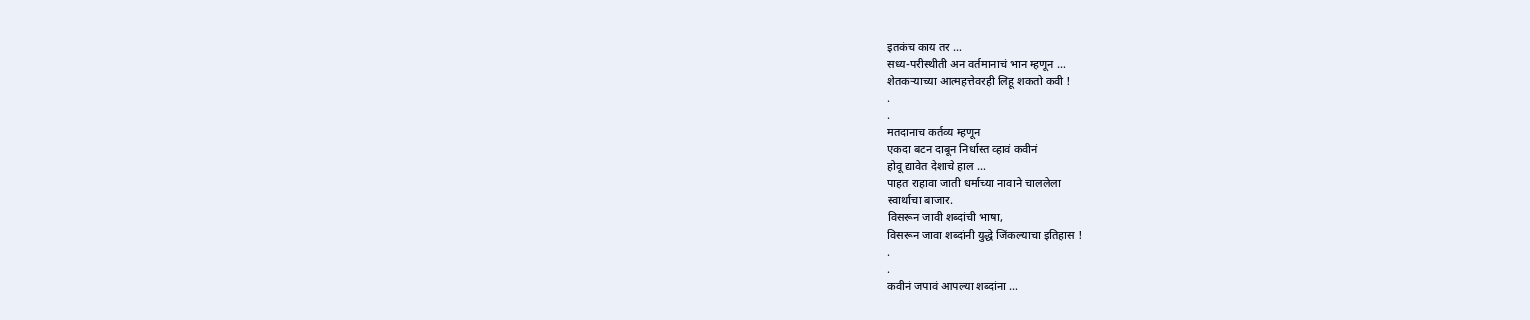इतकंच काय तर …
सध्य-परीस्थीती अन वर्तमानाचं भान म्हणून …
शेतकऱ्याच्या आत्महत्तेवरही लिहू शकतो कवी !
.
.
मतदानाच कर्तव्य म्हणून
एकदा बटन दाबून निर्धास्त व्हावं कवीनं
होवू द्यावेत देशाचे हाल …
पाहत राहावा जाती धर्माच्या नावाने चाललेला
स्वार्थाचा बाजार.
विसरून जावी शब्दांची भाषा,
विसरून जावा शब्दांनी युद्धे जिंकल्याचा इतिहास !
.
.
कवीनं जपावं आपल्या शब्दांना …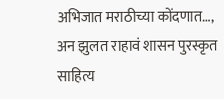अभिजात मराठीच्या कोंदणात…,
अन झुलत राहावं शासन पुरस्कृत
साहित्य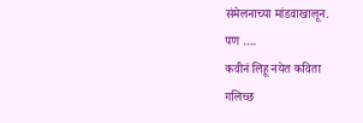संमेलनाच्या मांडवाखालून.
पण ….
कवीनं लिहू नयेत कविता
गलिच्छ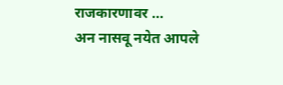राजकारणावर …
अन नासवू नयेत आपले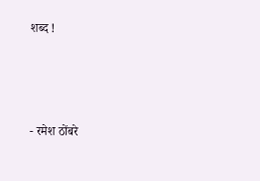शब्द !



- रमेश ठोंबरे